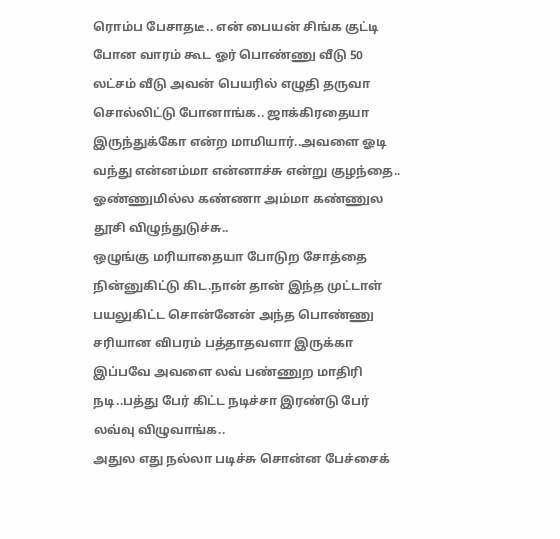ரொம்ப பேசாதடீ.. என் பையன் சிங்க குட்டி போன வாரம் கூட ஓர் பொண்ணு வீடு 50 லட்சம் வீடு அவன் பெயரில் எழுதி தருவா சொல்லிட்டு போனாங்க.. ஜாக்கிரதையா இருந்துக்கோ என்ற மாமியார்..அவளை ஓடி வந்து என்னம்மா என்னாச்சு என்று குழந்தை..
ஓண்ணுமில்ல கண்ணா அம்மா கண்ணுல தூசி விழுந்துடுச்சு..
ஒழுங்கு மரியாதையா போடுற சோத்தை நின்னுகிட்டு கிட.நான் தான் இந்த முட்டாள் பயலுகிட்ட சொன்னேன் அந்த பொண்ணு சரியான விபரம் பத்தாதவளா இருக்கா இப்பவே அவளை லவ் பண்ணுற மாதிரி நடி..பத்து பேர் கிட்ட நடிச்சா இரண்டு பேர் லவ்வு விழுவாங்க..
அதுல எது நல்லா படிச்சு சொன்ன பேச்சைக்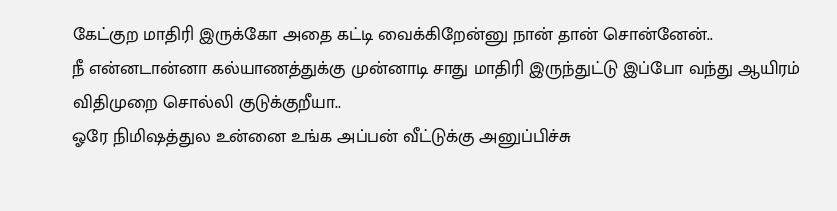கேட்குற மாதிரி இருக்கோ அதை கட்டி வைக்கிறேன்னு நான் தான் சொன்னேன்..
நீ என்னடான்னா கல்யாணத்துக்கு முன்னாடி சாது மாதிரி இருந்துட்டு இப்போ வந்து ஆயிரம் விதிமுறை சொல்லி குடுக்குறீயா..
ஓரே நிமிஷத்துல உன்னை உங்க அப்பன் வீட்டுக்கு அனுப்பிச்சு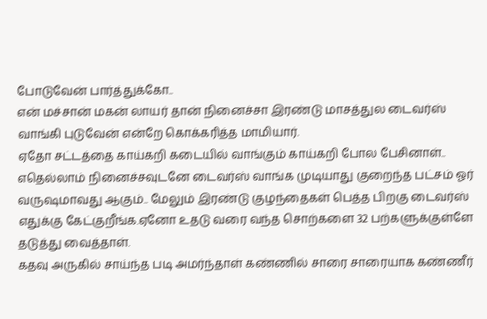போடுவேன் பார்த்துக்கோ..
என் மச்சான் மகன் லாயர் தான் நினைச்சா இரண்டு மாசத்துல டைவர்ஸ் வாங்கி புடுவேன் என்றே கொக்கரித்த மாமியார்.
ஏதோ சட்டத்தை காய்கறி கடையில் வாங்கும் காய்கறி போல பேசினாள்..
எதெல்லாம் நினைச்சவுடனே டைவர்ஸ் வாங்க முடியாது குறைந்த பட்சம் ஓர் வருஷமாவது ஆகும்.. மேலும் இரண்டு குழந்தைகள் பெத்த பிறகு டைவர்ஸ் எதுக்கு கேட்குறீங்க.ஏனோ உதடு வரை வந்த சொற்களை 32 பற்களுக்குள்ளே தடுத்து வைத்தாள்.
கதவு அருகில் சாய்ந்த படி அமர்ந்தாள் கண்ணில் சாரை சாரையாக கண்ணீர்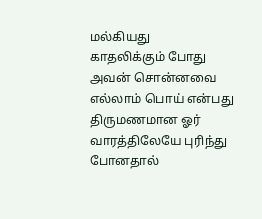மல்கியது
காதலிக்கும் போது அவன் சொன்னவை எல்லாம் பொய் என்பது திருமணமான ஓர் வாரத்திலேயே புரிந்து போனதால்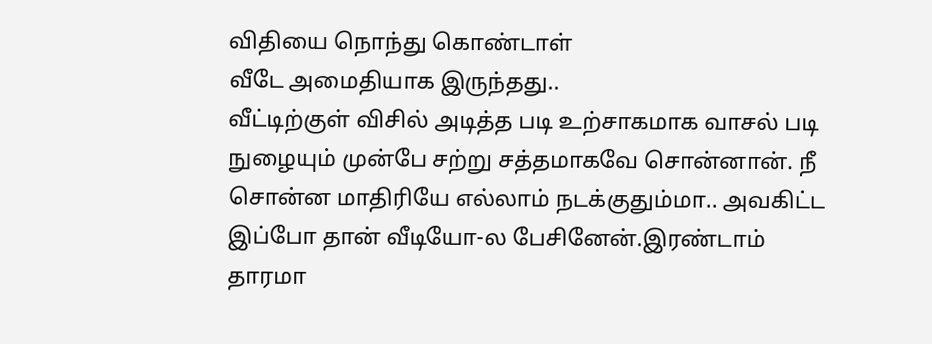விதியை நொந்து கொண்டாள்
வீடே அமைதியாக இருந்தது..
வீட்டிற்குள் விசில் அடித்த படி உற்சாகமாக வாசல் படி நுழையும் முன்பே சற்று சத்தமாகவே சொன்னான். நீ சொன்ன மாதிரியே எல்லாம் நடக்குதும்மா.. அவகிட்ட இப்போ தான் வீடியோ-ல பேசினேன்.இரண்டாம் தாரமா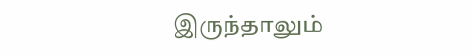இருந்தாலும்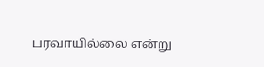பரவாயில்லை என்று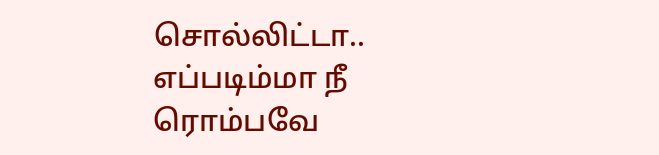சொல்லிட்டா.. எப்படிம்மா நீ ரொம்பவே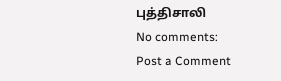புத்திசாலி
No comments:
Post a Comment